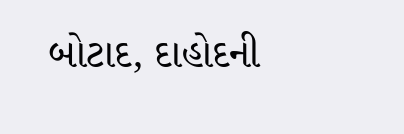બોટાદ, દાહોદની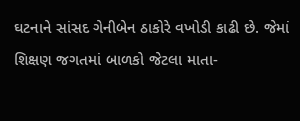ઘટનાને સાંસદ ગેનીબેન ઠાકોરે વખોડી કાઢી છે. જેમાં શિક્ષણ જગતમાં બાળકો જેટલા માતા-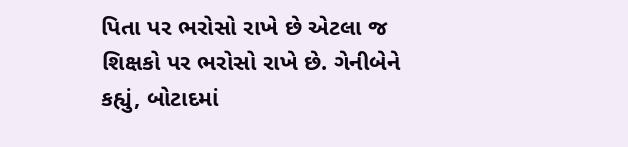પિતા પર ભરોસો રાખે છે એટલા જ શિક્ષકો પર ભરોસો રાખે છે. ગેનીબેને કહ્યું, બોટાદમાં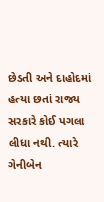છેડતી અને દાહોદમાં હત્યા છતાં રાજ્ય સરકારે કોઈ પગલા લીધા નથી. ત્યારે ગેનીબેન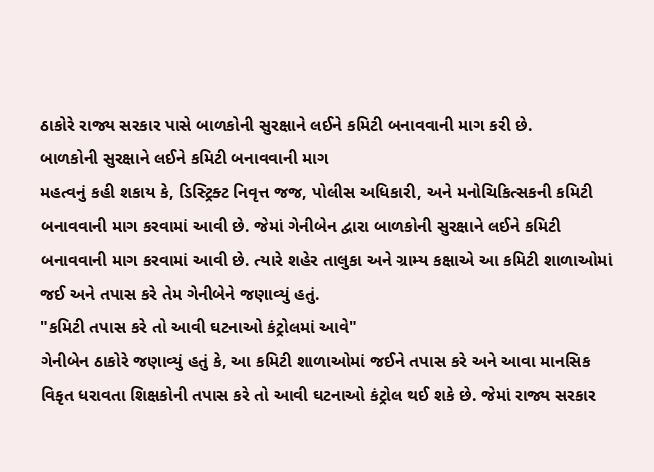ઠાકોરે રાજ્ય સરકાર પાસે બાળકોની સુરક્ષાને લઈને કમિટી બનાવવાની માગ કરી છે.
બાળકોની સુરક્ષાને લઈને કમિટી બનાવવાની માગ
મહત્વનું કહી શકાય કે, ડિસ્ટ્રિક્ટ નિવૃત્ત જજ, પોલીસ અધિકારી, અને મનોચિકિત્સકની કમિટી બનાવવાની માગ કરવામાં આવી છે. જેમાં ગેનીબેન દ્વારા બાળકોની સુરક્ષાને લઈને કમિટી બનાવવાની માગ કરવામાં આવી છે. ત્યારે શહેર તાલુકા અને ગ્રામ્ય કક્ષાએ આ કમિટી શાળાઓમાં જઈ અને તપાસ કરે તેમ ગેનીબેને જણાવ્યું હતું.
"કમિટી તપાસ કરે તો આવી ઘટનાઓ કંટ્રોલમાં આવે"
ગેનીબેન ઠાકોરે જણાવ્યું હતું કે, આ કમિટી શાળાઓમાં જઈને તપાસ કરે અને આવા માનસિક વિકૃત ધરાવતા શિક્ષકોની તપાસ કરે તો આવી ઘટનાઓ કંટ્રોલ થઈ શકે છે. જેમાં રાજ્ય સરકાર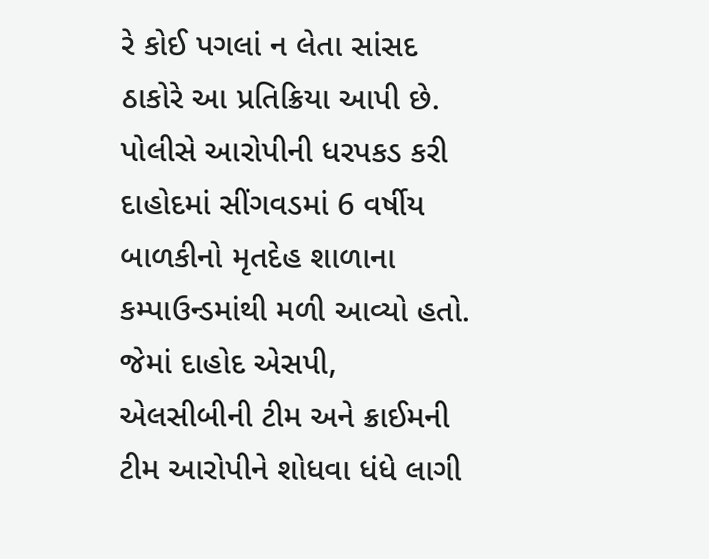રે કોઈ પગલાં ન લેતા સાંસદ ઠાકોરે આ પ્રતિક્રિયા આપી છે.
પોલીસે આરોપીની ધરપકડ કરી
દાહોદમાં સીંગવડમાં 6 વર્ષીય બાળકીનો મૃતદેહ શાળાના કમ્પાઉન્ડમાંથી મળી આવ્યો હતો. જેમાં દાહોદ એસપી, એલસીબીની ટીમ અને ક્રાઈમની ટીમ આરોપીને શોધવા ધંધે લાગી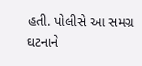હતી. પોલીસે આ સમગ્ર ઘટનાને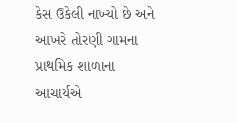કેસ ઉકેલી નાખ્યો છે અને આખરે તોરણી ગામના પ્રાથમિક શાળાના આચાર્યએ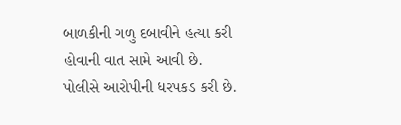બાળકીની ગળુ દબાવીને હત્યા કરી હોવાની વાત સામે આવી છે. પોલીસે આરોપીની ધરપકડ કરી છે.